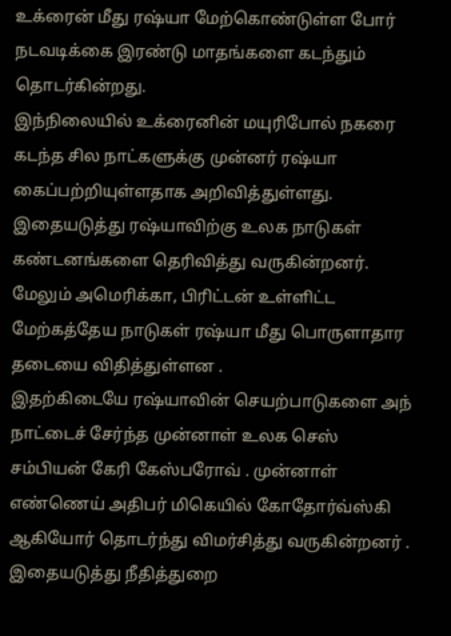உக்ரைன் மீது ரஷ்யா மேற்கொண்டுள்ள போர் நடவடிக்கை இரண்டு மாதங்களை கடந்தும் தொடர்கின்றது.
இந்நிலையில் உக்ரைனின் மயுரிபோல் நகரை கடந்த சில நாட்களுக்கு முன்னர் ரஷ்யா கைப்பற்றியுள்ளதாக அறிவித்துள்ளது.
இதையடுத்து ரஷ்யாவிற்கு உலக நாடுகள் கண்டனங்களை தெரிவித்து வருகின்றனர்.
மேலும் அமெரிக்கா, பிரிட்டன் உள்ளிட்ட மேற்கத்தேய நாடுகள் ரஷ்யா மீது பொருளாதார தடையை விதித்துள்ளன .
இதற்கிடையே ரஷ்யாவின் செயற்பாடுகளை அந் நாட்டைச் சேர்ந்த முன்னாள் உலக செஸ் சம்பியன் கேரி கேஸ்பரோவ் . முன்னாள் எண்ணெய் அதிபர் மிகெயில் கோதோர்வ்ஸ்கி ஆகியோர் தொடர்ந்து விமர்சித்து வருகின்றனர் .
இதையடுத்து நீதித்துறை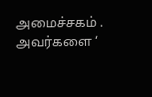அமைச்சகம் . அவர்களை ‘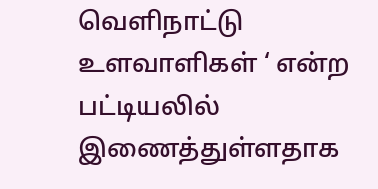வெளிநாட்டு உளவாளிகள் ‘ என்ற பட்டியலில் இணைத்துள்ளதாக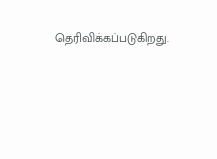தெரிவிக்கப்படுகிறது.